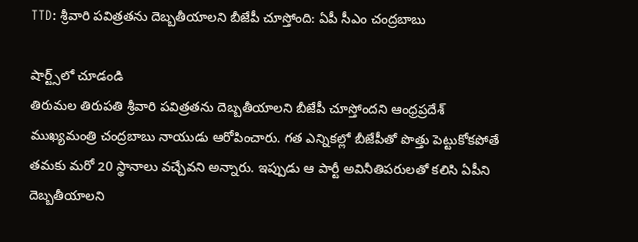TTD: శ్రీవారి పవిత్రతను దెబ్బతీయాలని బీజేపీ చూస్తోంది: ఏపీ సీఎం చంద్రబాబు

షార్ట్స్‌లో చూడండి
తిరుమల తిరుపతి శ్రీవారి పవిత్రతను దెబ్బతీయాలని బీజేపీ చూస్తోందని ఆంధ్రప్రదేశ్‌ ముఖ్యమంత్రి చంద్రబాబు నాయుడు ఆరోపించారు. గత ఎన్నికల్లో బీజేపీతో పొత్తు పెట్టుకోకపోతే తమకు మరో 20 స్థానాలు వచ్చేవని అన్నారు. ఇప్పుడు ఆ పార్టీ అవినీతిపరులతో కలిసి ఏపీని దెబ్బతీయాలని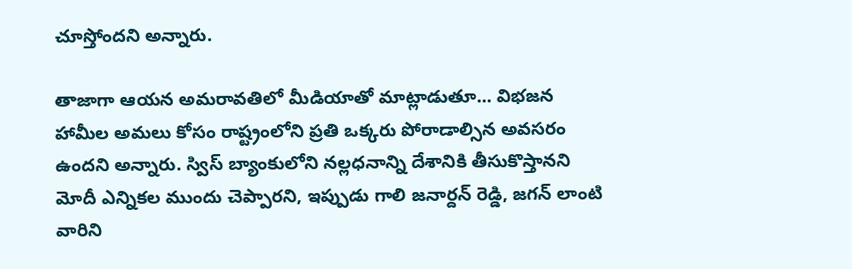చూస్తోందని అన్నారు.

తాజాగా ఆయన అమరావతిలో మీడియాతో మాట్లాడుతూ... విభజన హామీల అమలు కోసం రాష్ట్రంలోని ప్రతి ఒక్కరు పోరాడాల్సిన అవసరం ఉందని అన్నారు. స్విస్‌ బ్యాంకులోని నల్లధనాన్ని దేశానికి తీసుకొస్తానని మోదీ ఎన్నికల ముందు చెప్పారని, ఇప్పుడు గాలి జనార్దన్‌ రెడ్డి, జగన్ లాంటి వారిని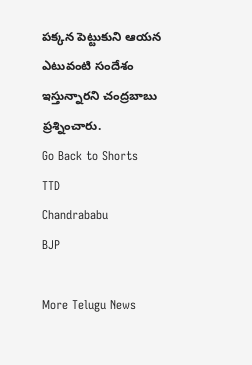పక్కన పెట్టుకుని ఆయన ఎటువంటి సందేశం ఇస్తున్నారని చంద్రబాబు ప్రశ్నించారు.
Go Back to Shorts
TTD
Chandrababu
BJP

More Telugu News